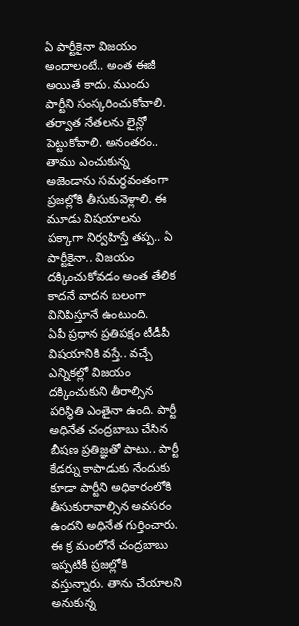ఏ పార్టీకైనా విజయం అందాలంటే.. అంత ఈజీ అయితే కాదు. ముందు పార్టీని సంస్కరించుకోవాలి. తర్వాత నేతలను లైన్లో పెట్టుకోవాలి. అనంతరం.. తాము ఎంచుకున్న అజెండాను సమర్థవంతంగా ప్రజల్లోకి తీసుకువెళ్లాలి. ఈ మూడు విషయాలను పక్కాగా నిర్వహిస్తే తప్ప.. ఏ పార్టీకైనా.. విజయం దక్కించుకోవడం అంత తేలిక కాదనే వాదన బలంగా వినిపిస్తూనే ఉంటుంది.
ఏపీ ప్రధాన ప్రతిపక్షం టీడీపీ విషయానికి వస్తే.. వచ్చే ఎన్నికల్లో విజయం దక్కించుకుని తీరాల్సిన పరిస్థితి ఎంతైనా ఉంది. పార్టీ అధినేత చంద్రబాబు చేసిన బీషణ ప్రతిజ్ఞతో పాటు.. పార్టీ కేడర్ను కాపాడుకు నేందుకు కూడా పార్టీని అధికారంలోకి తీసుకురావాల్సిన అవసరం ఉందని అధినేత గుర్తించారు. ఈ క్ర మంలోనే చంద్రబాబు ఇప్పటికీ ప్రజల్లోకి వస్తున్నారు. తాను చేయాలని అనుకున్న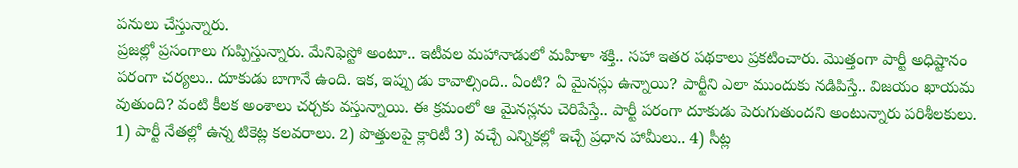పనులు చేస్తున్నారు.
ప్రజల్లో ప్రసంగాలు గుప్పిస్తున్నారు. మేనిఫెస్టో అంటూ.. ఇటీవల మహానాడులో మహిళా శక్తి.. సహా ఇతర పథకాలు ప్రకటించారు. మొత్తంగా పార్టీ అధిష్టానం పరంగా చర్యలు.. దూకుడు బాగానే ఉంది. ఇక, ఇప్పు డు కావాల్సింది.. ఏంటి? ఏ మైనస్లు ఉన్నాయి? పార్టీని ఎలా ముందుకు నడిపిస్తే.. విజయం ఖాయమ వుతుంది? వంటి కీలక అంశాలు చర్చకు వస్తున్నాయి. ఈ క్రమంలో ఆ మైనస్లను చెరిపేస్తే.. పార్టీ పరంగా దూకుడు పెరుగుతుందని అంటున్నారు పరిశీలకులు.
1) పార్టీ నేతల్లో ఉన్న టికెట్ల కలవరాలు. 2) పొత్తులపై క్లారిటీ 3) వచ్చే ఎన్నికల్లో ఇచ్చే ప్రధాన హామీలు.. 4) సీట్ల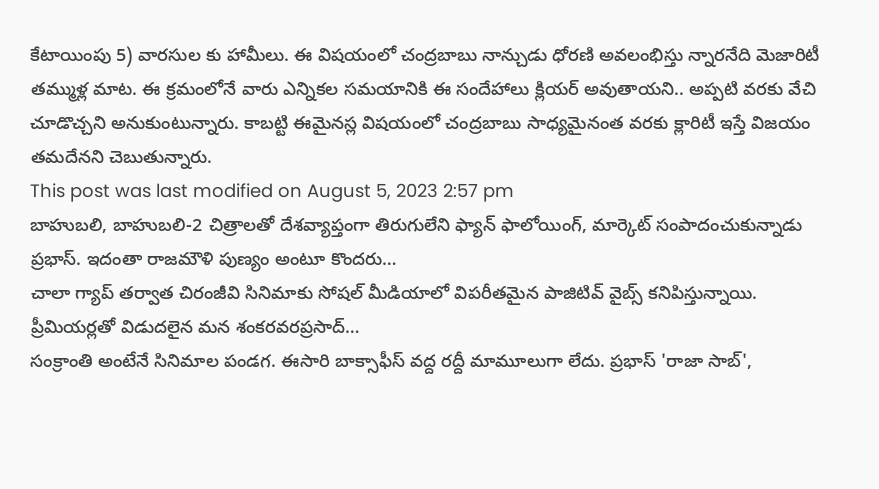కేటాయింపు 5) వారసుల కు హామీలు. ఈ విషయంలో చంద్రబాబు నాన్చుడు ధోరణి అవలంభిస్తు న్నారనేది మెజారిటీ తమ్ముళ్ల మాట. ఈ క్రమంలోనే వారు ఎన్నికల సమయానికి ఈ సందేహాలు క్లియర్ అవుతాయని.. అప్పటి వరకు వేచి చూడొచ్చని అనుకుంటున్నారు. కాబట్టి ఈమైనస్ల విషయంలో చంద్రబాబు సాధ్యమైనంత వరకు క్లారిటీ ఇస్తే విజయం తమదేనని చెబుతున్నారు.
This post was last modified on August 5, 2023 2:57 pm
బాహుబలి, బాహుబలి-2 చిత్రాలతో దేశవ్యాప్తంగా తిరుగులేని ఫ్యాన్ ఫాలోయింగ్, మార్కెట్ సంపాదంచుకున్నాడు ప్రభాస్. ఇదంతా రాజమౌళి పుణ్యం అంటూ కొందరు…
చాలా గ్యాప్ తర్వాత చిరంజీవి సినిమాకు సోషల్ మీడియాలో విపరీతమైన పాజిటివ్ వైబ్స్ కనిపిస్తున్నాయి. ప్రీమియర్లతో విడుదలైన మన శంకరవరప్రసాద్…
సంక్రాంతి అంటేనే సినిమాల పండగ. ఈసారి బాక్సాఫీస్ వద్ద రద్దీ మామూలుగా లేదు. ప్రభాస్ 'రాజా సాబ్',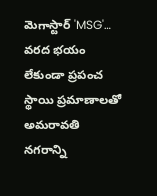మెగాస్టార్ 'MSG'…
వరద భయం లేకుండా ప్రపంచ స్థాయి ప్రమాణాలతో అమరావతి నగరాన్ని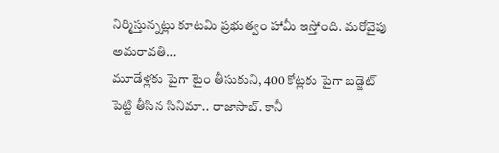నిర్మిస్తున్నట్లు కూటమి ప్రభుత్వం హామీ ఇస్తోంది. మరోవైపు అమరావతి…
మూడేళ్లకు పైగా టైం తీసుకుని, 400 కోట్లకు పైగా బడ్జెట్ పెట్టి తీసిన సినిమా.. రాజాసాబ్. కానీ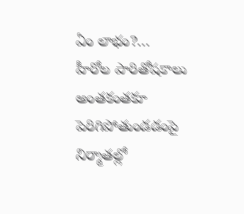ఏం లాభం?…
హీరోల పారితోషకాలు అంతకంతకూ పెరిగిపోతుండడంపై నిర్మాతల్లో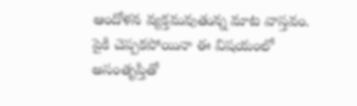ఆందోళన వ్యక్తమవుతున్న మాట వాస్తవం. పైకి చెప్పకపోయినా ఈ విషయంలో అసంతృప్తితో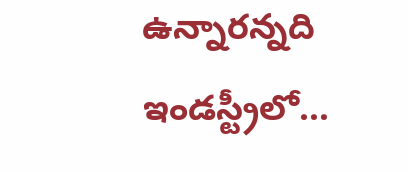ఉన్నారన్నది ఇండస్ట్రీలో…